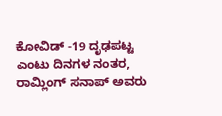ಕೋವಿಡ್ -19 ದೃಢಪಟ್ಟ ಎಂಟು ದಿನಗಳ ನಂತರ, ರಾಮ್ಲಿಂಗ್ ಸನಾಪ್ ಅವರು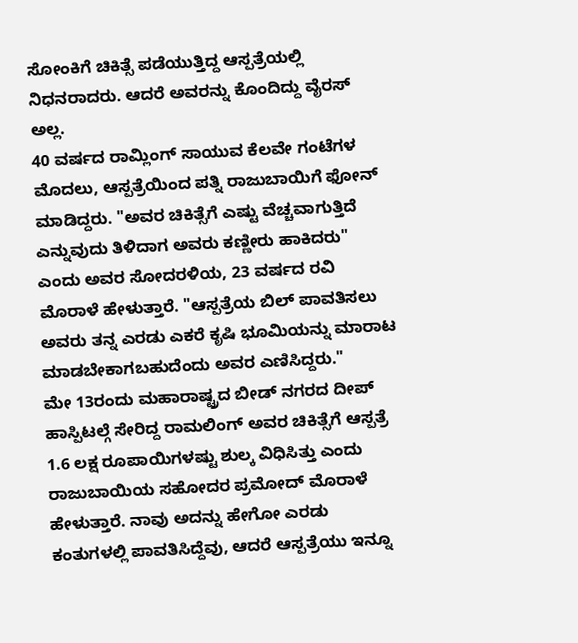ಸೋಂಕಿಗೆ ಚಿಕಿತ್ಸೆ ಪಡೆಯುತ್ತಿದ್ದ ಆಸ್ಪತ್ರೆಯಲ್ಲಿ ನಿಧನರಾದರು. ಆದರೆ ಅವರನ್ನು ಕೊಂದಿದ್ದು ವೈರಸ್ ಅಲ್ಲ.
40 ವರ್ಷದ ರಾಮ್ಲಿಂಗ್ ಸಾಯುವ ಕೆಲವೇ ಗಂಟೆಗಳ ಮೊದಲು, ಆಸ್ಪತ್ರೆಯಿಂದ ಪತ್ನಿ ರಾಜುಬಾಯಿಗೆ ಫೋನ್ ಮಾಡಿದ್ದರು. "ಅವರ ಚಿಕಿತ್ಸೆಗೆ ಎಷ್ಟು ವೆಚ್ಚವಾಗುತ್ತಿದೆ ಎನ್ನುವುದು ತಿಳಿದಾಗ ಅವರು ಕಣ್ಣೀರು ಹಾಕಿದರು" ಎಂದು ಅವರ ಸೋದರಳಿಯ, 23 ವರ್ಷದ ರವಿ ಮೊರಾಳೆ ಹೇಳುತ್ತಾರೆ. "ಆಸ್ಪತ್ರೆಯ ಬಿಲ್ ಪಾವತಿಸಲು ಅವರು ತನ್ನ ಎರಡು ಎಕರೆ ಕೃಷಿ ಭೂಮಿಯನ್ನು ಮಾರಾಟ ಮಾಡಬೇಕಾಗಬಹುದೆಂದು ಅವರ ಎಣಿಸಿದ್ದರು."
ಮೇ 13ರಂದು ಮಹಾರಾಷ್ಟ್ರದ ಬೀಡ್ ನಗರದ ದೀಪ್ ಹಾಸ್ಪಿಟಲ್ಗೆ ಸೇರಿದ್ದ ರಾಮಲಿಂಗ್ ಅವರ ಚಿಕಿತ್ಸೆಗೆ ಆಸ್ಪತ್ರೆ 1.6 ಲಕ್ಷ ರೂಪಾಯಿಗಳಷ್ಟು ಶುಲ್ಕ ವಿಧಿಸಿತ್ತು ಎಂದು ರಾಜುಬಾಯಿಯ ಸಹೋದರ ಪ್ರಮೋದ್ ಮೊರಾಳೆ ಹೇಳುತ್ತಾರೆ. ನಾವು ಅದನ್ನು ಹೇಗೋ ಎರಡು ಕಂತುಗಳಲ್ಲಿ ಪಾವತಿಸಿದ್ದೆವು, ಆದರೆ ಆಸ್ಪತ್ರೆಯು ಇನ್ನೂ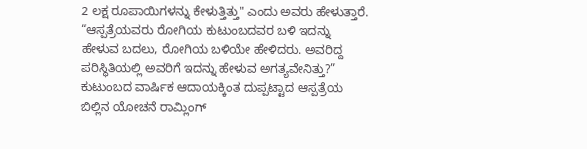2 ಲಕ್ಷ ರೂಪಾಯಿಗಳನ್ನು ಕೇಳುತ್ತಿತ್ತು" ಎಂದು ಅವರು ಹೇಳುತ್ತಾರೆ. “ಆಸ್ಪತ್ರೆಯವರು ರೋಗಿಯ ಕುಟುಂಬದವರ ಬಳಿ ಇದನ್ನು ಹೇಳುವ ಬದಲು, ರೋಗಿಯ ಬಳಿಯೇ ಹೇಳಿದರು. ಅವರಿದ್ದ ಪರಿಸ್ಥಿತಿಯಲ್ಲಿ ಅವರಿಗೆ ಇದನ್ನು ಹೇಳುವ ಅಗತ್ಯವೇನಿತ್ತು?”
ಕುಟುಂಬದ ವಾರ್ಷಿಕ ಆದಾಯಕ್ಕಿಂತ ದುಪ್ಪಟ್ಟಾದ ಆಸ್ಪತ್ರೆಯ ಬಿಲ್ಲಿನ ಯೋಚನೆ ರಾಮ್ಲಿಂಗ್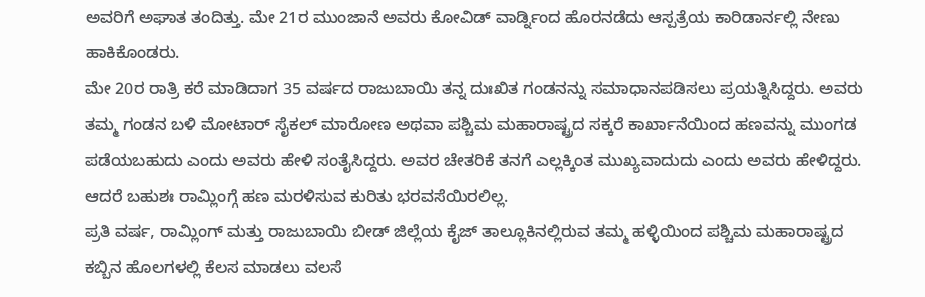ಅವರಿಗೆ ಅಘಾತ ತಂದಿತ್ತು. ಮೇ 21ರ ಮುಂಜಾನೆ ಅವರು ಕೋವಿಡ್ ವಾರ್ಡ್ನಿಂದ ಹೊರನಡೆದು ಆಸ್ಪತ್ರೆಯ ಕಾರಿಡಾರ್ನಲ್ಲಿ ನೇಣು ಹಾಕಿಕೊಂಡರು.
ಮೇ 20ರ ರಾತ್ರಿ ಕರೆ ಮಾಡಿದಾಗ 35 ವರ್ಷದ ರಾಜುಬಾಯಿ ತನ್ನ ದುಃಖಿತ ಗಂಡನನ್ನು ಸಮಾಧಾನಪಡಿಸಲು ಪ್ರಯತ್ನಿಸಿದ್ದರು. ಅವರು ತಮ್ಮ ಗಂಡನ ಬಳಿ ಮೋಟಾರ್ ಸೈಕಲ್ ಮಾರೋಣ ಅಥವಾ ಪಶ್ಚಿಮ ಮಹಾರಾಷ್ಟ್ರದ ಸಕ್ಕರೆ ಕಾರ್ಖಾನೆಯಿಂದ ಹಣವನ್ನು ಮುಂಗಡ ಪಡೆಯಬಹುದು ಎಂದು ಅವರು ಹೇಳಿ ಸಂತೈಸಿದ್ದರು. ಅವರ ಚೇತರಿಕೆ ತನಗೆ ಎಲ್ಲಕ್ಕಿಂತ ಮುಖ್ಯವಾದುದು ಎಂದು ಅವರು ಹೇಳಿದ್ದರು. ಆದರೆ ಬಹುಶಃ ರಾಮ್ಲಿಂಗ್ಗೆ ಹಣ ಮರಳಿಸುವ ಕುರಿತು ಭರವಸೆಯಿರಲಿಲ್ಲ.
ಪ್ರತಿ ವರ್ಷ, ರಾಮ್ಲಿಂಗ್ ಮತ್ತು ರಾಜುಬಾಯಿ ಬೀಡ್ ಜಿಲ್ಲೆಯ ಕೈಜ್ ತಾಲ್ಲೂಕಿನಲ್ಲಿರುವ ತಮ್ಮ ಹಳ್ಳಿಯಿಂದ ಪಶ್ಚಿಮ ಮಹಾರಾಷ್ಟ್ರದ ಕಬ್ಬಿನ ಹೊಲಗಳಲ್ಲಿ ಕೆಲಸ ಮಾಡಲು ವಲಸೆ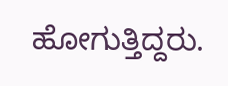ಹೋಗುತ್ತಿದ್ದರು.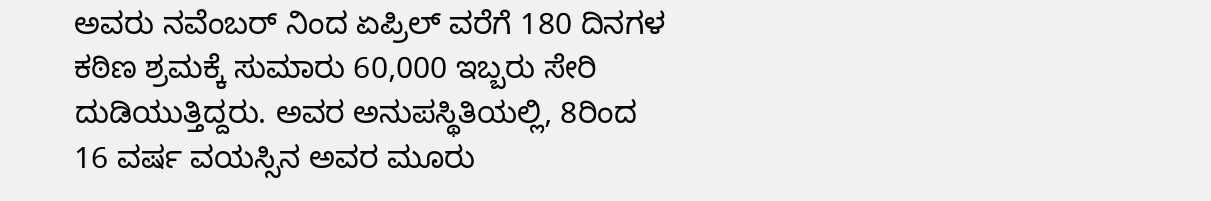ಅವರು ನವೆಂಬರ್ ನಿಂದ ಏಪ್ರಿಲ್ ವರೆಗೆ 180 ದಿನಗಳ ಕಠಿಣ ಶ್ರಮಕ್ಕೆ ಸುಮಾರು 60,000 ಇಬ್ಬರು ಸೇರಿ ದುಡಿಯುತ್ತಿದ್ದರು. ಅವರ ಅನುಪಸ್ಥಿತಿಯಲ್ಲಿ, 8ರಿಂದ 16 ವರ್ಷ ವಯಸ್ಸಿನ ಅವರ ಮೂರು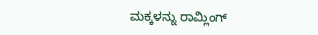ಮಕ್ಕಳನ್ನು ರಾಮ್ಲಿಂಗ್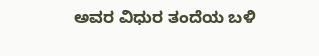ಅವರ ವಿಧುರ ತಂದೆಯ ಬಳಿ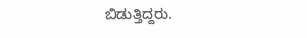ಬಿಡುತ್ತಿದ್ದರು.